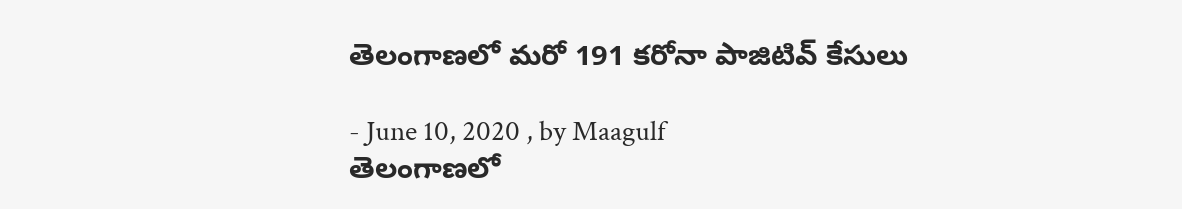తెలంగాణలో మరో 191 కరోనా పాజిటివ్ కేసులు

- June 10, 2020 , by Maagulf
తెలంగాణలో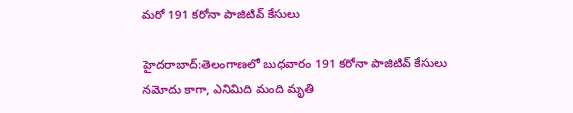మరో 191 కరోనా పాజిటివ్ కేసులు

హైదరాబాద్:తెలంగాణలో బుధవారం 191 కరోనా పాజిటివ్‌ కేసులు నమోదు కాగా, ఎనిమిది మంది మృతి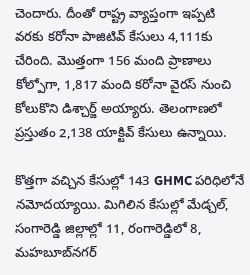చెందారు. దీంతో రాష్ట్ర వ్యాప్తంగా ఇప్పటి వరకు కరోనా పాజిటివ్‌ కేసులు 4,111కు చేరింది. మొత్తంగా 156 మంది ప్రాణాలు కోల్పోగా, 1,817 మంది కరోనా వైరస్‌ నుంచి కోలుకొని డిశ్చార్జ్‌ అయ్యారు. తెలంగాణలో ప్రస్తుతం 2,138 యాక్టివ్‌ కేసులు ఉన్నాయి.

కొత్తగా వచ్చిన కేసుల్లో 143 GHMC పరిధిలోనే నమోదయ్యాయి. మిగిలిన కేసుల్లో మేడ్చల్‌, సంగారెడ్డి జిల్లాల్లో 11, రంగారెడ్డిలో 8, మహబూబ్‌నగర్‌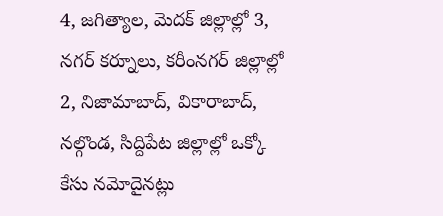4, జగిత్యాల, మెదక్‌ జిల్లాల్లో 3, నగర్‌ కర్నూలు, కరీంనగర్‌ జిల్లాల్లో 2, నిజామాబాద్‌, వికారాబాద్‌, నల్గొండ, సిద్దిపేట జిల్లాల్లో ఒక్కో కేసు నమోదైనట్లు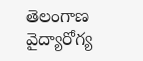తెలంగాణ వైద్యారోగ్య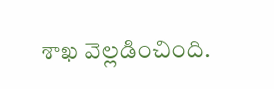శాఖ వెల్లడించింది.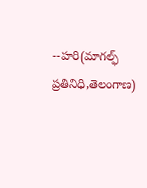--హరి(మాగల్ఫ్ ప్రతినిధి,తెలంగాణ)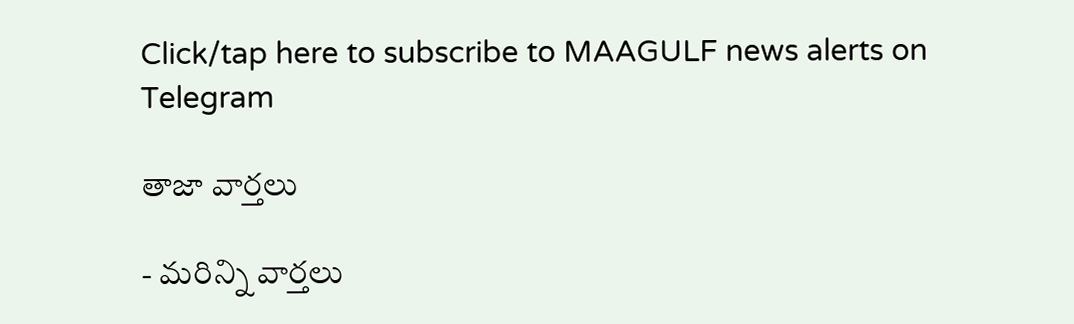Click/tap here to subscribe to MAAGULF news alerts on Telegram

తాజా వార్తలు

- మరిన్ని వార్తలు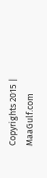Copyrights 2015 | MaaGulf.com